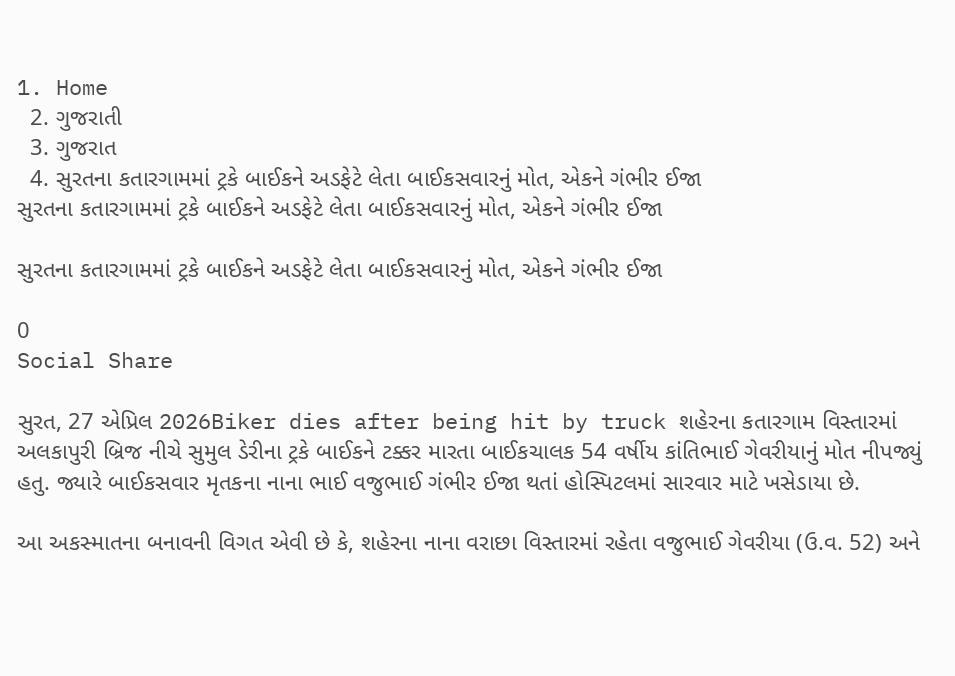1. Home
  2. ગુજરાતી
  3. ગુજરાત
  4. સુરતના કતારગામમાં ટ્રકે બાઈકને અડફેટે લેતા બાઈકસવારનું મોત, એકને ગંભીર ઈજા
સુરતના કતારગામમાં ટ્રકે બાઈકને અડફેટે લેતા બાઈકસવારનું મોત, એકને ગંભીર ઈજા

સુરતના કતારગામમાં ટ્રકે બાઈકને અડફેટે લેતા બાઈકસવારનું મોત, એકને ગંભીર ઈજા

0
Social Share

સુરત, 27 એપ્રિલ 2026Biker dies after being hit by truck શહેરના કતારગામ વિસ્તારમાં અલકાપુરી બ્રિજ નીચે સુમુલ ડેરીના ટ્રકે બાઈકને ટક્કર મારતા બાઈકચાલક 54 વર્ષીય કાંતિભાઈ ગેવરીયાનું મોત નીપજ્યું હતુ. જ્યારે બાઈકસવાર મૃતકના નાના ભાઈ વજુભાઈ ગંભીર ઈજા થતાં હોસ્પિટલમાં સારવાર માટે ખસેડાયા છે.

આ અકસ્માતના બનાવની વિગત એવી છે કે, શહેરના નાના વરાછા વિસ્તારમાં રહેતા વજુભાઈ ગેવરીયા (ઉ.વ. 52) અને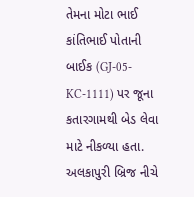તેમના મોટા ભાઈ કાંતિભાઈ પોતાની બાઈક (GJ-05-KC-1111) પર જૂના કતારગામથી બેડ લેવા માટે નીકળ્યા હતા. અલકાપુરી બ્રિજ નીચે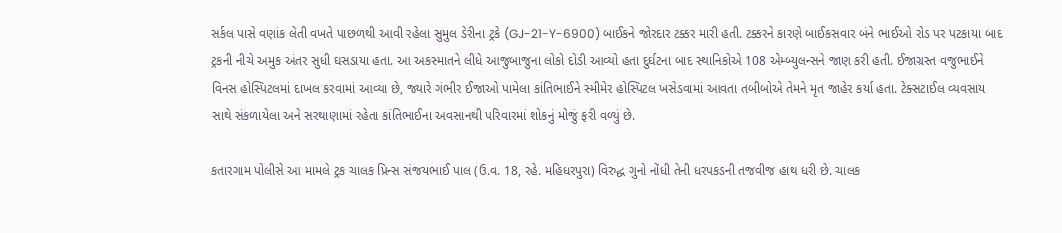સર્કલ પાસે વણાંક લેતી વખતે પાછળથી આવી રહેલા સુમુલ ડેરીના ટ્રકે (GJ-21-Y-6900) બાઈકને જોરદાર ટક્કર મારી હતી. ટક્કરને કારણે બાઈકસવાર બંને ભાઈઓ રોડ પર પટકાયા બાદ ટ્રકની નીચે અમુક અંતર સુધી ઘસડાયા હતા. આ અકસ્માતને લીધે આજુબાજુના લોકો દોડી આવ્યો હતા દુર્ઘટના બાદ સ્થાનિકોએ 108 એમ્બ્યુલન્સને જાણ કરી હતી. ઈજાગ્રસ્ત વજુભાઈને વિનસ હોસ્પિટલમાં દાખલ કરવામાં આવ્યા છે, જ્યારે ગંભીર ઈજાઓ પામેલા કાંતિભાઈને સ્મીમેર હોસ્પિટલ ખસેડવામાં આવતા તબીબોએ તેમને મૃત જાહેર કર્યા હતા. ટેક્સટાઈલ વ્યવસાય સાથે સંકળાયેલા અને સરથાણામાં રહેતા કાંતિભાઈના અવસાનથી પરિવારમાં શોકનું મોજું ફરી વળ્યું છે.

કતારગામ પોલીસે આ મામલે ટ્રક ચાલક પ્રિન્સ સંજયભાઈ પાલ (ઉ.વ. 18, રહે. મહિધરપુરા) વિરુદ્ધ ગુનો નોંધી તેની ધરપકડની તજવીજ હાથ ધરી છે. ચાલક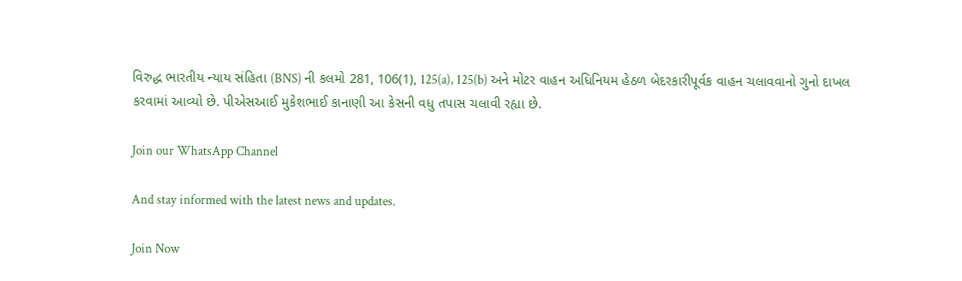વિરુદ્ધ ભારતીય ન્યાય સંહિતા (BNS) ની કલમો 281, 106(1), 125(a), 125(b) અને મોટર વાહન અધિનિયમ હેઠળ બેદરકારીપૂર્વક વાહન ચલાવવાનો ગુનો દાખલ કરવામાં આવ્યો છે. પીએસઆઈ મુકેશભાઈ કાનાણી આ કેસની વધુ તપાસ ચલાવી રહ્યા છે.

Join our WhatsApp Channel

And stay informed with the latest news and updates.

Join Now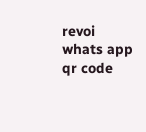revoi whats app qr code